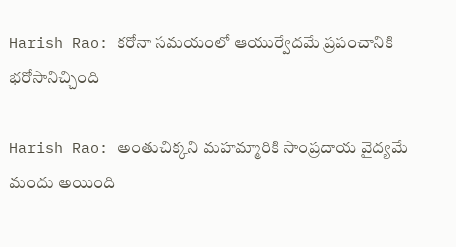Harish Rao: కరోనా సమయంలో ఆయుర్వేదమే ప్రపంచానికి భరోసానిచ్చింది

Harish Rao: అంతుచిక్కని మహమ్మారికి సాంప్రదాయ వైద్యమే మందు అయింది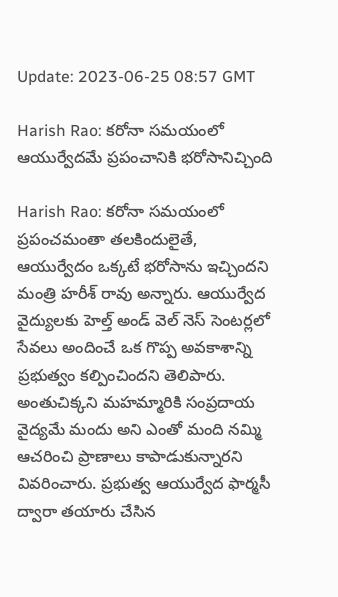Update: 2023-06-25 08:57 GMT

Harish Rao: కరోనా సమయంలో ఆయుర్వేదమే ప్రపంచానికి భరోసానిచ్చింది

Harish Rao: కరోనా సమయంలో ప్రపంచమంతా తలకిందులైతే, ఆయుర్వేదం ఒక్కటే భరోసాను ఇచ్చిందని మంత్రి హరీశ్ రావు అన్నారు. ఆయుర్వేద వైద్యులకు హెల్త్ అండ్ వెల్ నెస్ సెంటర్లలో సేవలు అందించే ఒక గొప్ప అవకాశాన్ని ప్రభుత్వం కల్పించిందని తెలిపారు. అంతుచిక్కని మహమ్మారికి సంప్రదాయ వైద్యమే మందు అని ఎంతో మంది నమ్మి ఆచరించి ప్రాణాలు కాపాడుకున్నారని వివరించారు. ప్రభుత్వ ఆయుర్వేద ఫార్మసీ ద్వారా తయారు చేసిన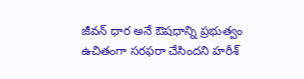జీవన్ ధార అనే ఔషధాన్ని ప్రభుత్వం ఉచితంగా సరఫరా చేసిందని హరీశ్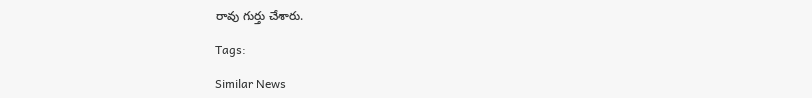రావు గుర్తు చేశారు.

Tags:

Similar News